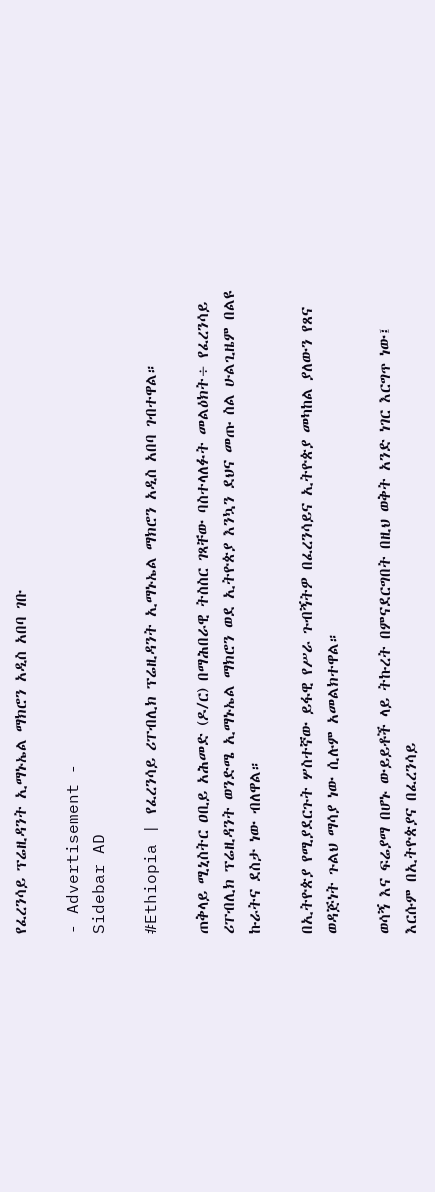የፈረንሳይ ፕሬዚዳንት ኢማኑኤል ማክሮን አዲስ አበባ ገቡ

- Advertisement -
Sidebar AD

#Ethiopia | የፈረንሳይ ሪፐብሊክ ፕሬዚዳንት ኢማኑኤል ማክሮን አዲስ አበባ ገብተዋል።

ጠቅላይ ሚኒስትር ዐቢይ አሕመድ (ዶ/ር) በማሕበራዊ ትስስር ገጻቸው ባስተላለፉት መልዕክት÷ የፈረንሳይ ሪፐብሊክ ፕሬዚዳንት ወንድሜ ኢማኑኤል ማክሮን ወደ ኢትዮጵያ እንኳን ደህና መጡ ስል ሁልጊዜም በልዩ ኩራትና ደስታ ነው ብለዋል።

በኢትዮጵያ የሚያደርጉት ሦስተኛው ይፋዊ የሥራ ጉብኝትዎ በፈረንሳይና ኢትዮጵያ መካከል ያለውን የጸና ወዳጅነት ጉልህ ማሳያ ነው ሲሉም አመልክተዋል።

ወሳኝ እና ፍሬያማ በሆኑ ውይይቶች ላይ ትኩረት በምናደርግበት በዚህ ወቅት አንድ ነገር እርግጥ ነው፤ እርሱም በኢትዮጵያና በፈረንሳይ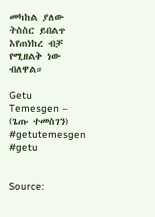መካከል ያለው ትስስር ይበልጥ እየጠነከረ ብቻ የሚዘልቅ ነው ብለዋል።

Getu Temesgen – (ጌጡ ተመስገን)
#getutemesgen #getu


Source: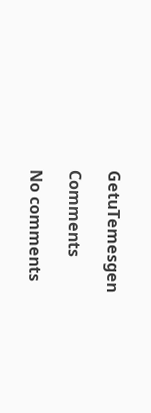GetuTemesgen

Comments

No comments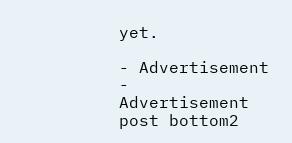yet.

- Advertisement -
Advertisement post bottom2